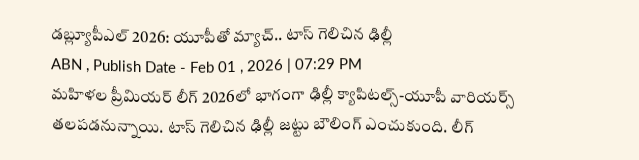డబ్ల్యూపీఎల్ 2026: యూపీతో మ్యాచ్.. టాస్ గెలిచిన ఢిల్లీ
ABN , Publish Date - Feb 01 , 2026 | 07:29 PM
మహిళల ప్రీమియర్ లీగ్ 2026లో భాగంగా ఢిల్లీ క్యాపిటల్స్-యూపీ వారియర్స్ తలపడనున్నాయి. టాస్ గెలిచిన ఢిల్లీ జట్టు బౌలింగ్ ఎంచుకుంది. లీగ్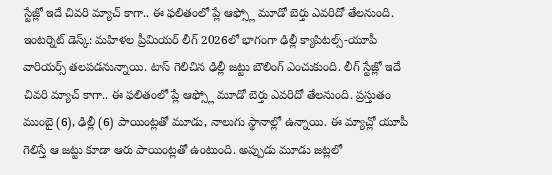స్టేజ్లో ఇదే చివరి మ్యాచ్ కాగా.. ఈ ఫలితంలో ప్లే ఆఫ్స్లో మూడో బెర్తు ఎవరిదో తేలనుంది.
ఇంటర్నెట్ డెస్క్: మహిళల ప్రీమియర్ లీగ్ 2026లో భాగంగా ఢిల్లీ క్యాపిటల్స్-యూపీ వారియర్స్ తలపడనున్నాయి. టాస్ గెలిచిన ఢిల్లీ జట్టు బౌలింగ్ ఎంచుకుంది. లీగ్ స్టేజ్లో ఇదే చివరి మ్యాచ్ కాగా.. ఈ ఫలితంలో ప్లే ఆఫ్స్లో మూడో బెర్తు ఎవరిదో తేలనుంది. ప్రస్తుతం ముంబై (6), ఢిల్లీ (6) పాయింట్లతో మూడు, నాలుగు స్థానాల్లో ఉన్నాయి. ఈ మ్యాచ్లో యూపీ గెలిస్తే ఆ జట్టు కూడా ఆరు పాయింట్లతో ఉంటుంది. అప్పుడు మూడు జట్లలో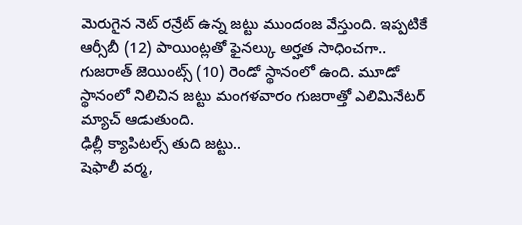మెరుగైన నెట్ రన్రేట్ ఉన్న జట్టు ముందంజ వేస్తుంది. ఇప్పటికే ఆర్సీబీ (12) పాయింట్లతో ఫైనల్కు అర్హత సాధించగా.. గుజరాత్ జెయింట్స్ (10) రెండో స్థానంలో ఉంది. మూడో స్థానంలో నిలిచిన జట్టు మంగళవారం గుజరాత్తో ఎలిమినేటర్ మ్యాచ్ ఆడుతుంది.
ఢిల్లీ క్యాపిటల్స్ తుది జట్టు..
షెఫాలీ వర్మ,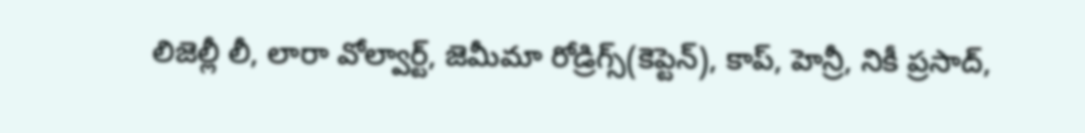లిజెల్లీ లీ, లారా వోల్వార్ట్, జెమీమా రోడ్రిగ్స్(కెప్టెన్), కాప్, హెన్రీ, నికీ ప్రసాద్,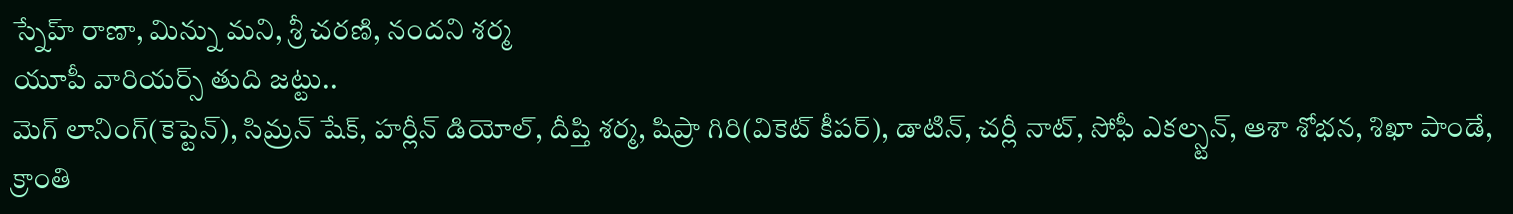స్నేహ్ రాణా, మిన్ను మని, శ్రీ చరణి, నందని శర్మ
యూపీ వారియర్స్ తుది జట్టు..
మెగ్ లానింగ్(కెప్టెన్), సిమ్రన్ షేక్, హర్లీన్ డియోల్, దీప్తి శర్మ, షిప్రా గిరి(వికెట్ కీపర్), డాటిన్, చర్లీ నాట్, సోఫీ ఎకల్స్టన్, ఆశా శోభన, శిఖా పాండే, క్రాంతి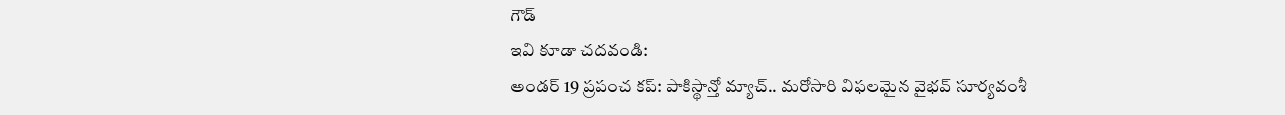గౌడ్
ఇవి కూడా చదవండి:
అండర్ 19 ప్రపంచ కప్: పాకిస్థాన్తో మ్యాచ్.. మరోసారి విఫలమైన వైభవ్ సూర్యవంశీ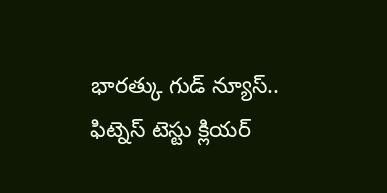భారత్కు గుడ్ న్యూస్.. ఫిట్నెస్ టెస్టు క్లియర్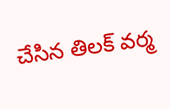చేసిన తిలక్ వర్మ